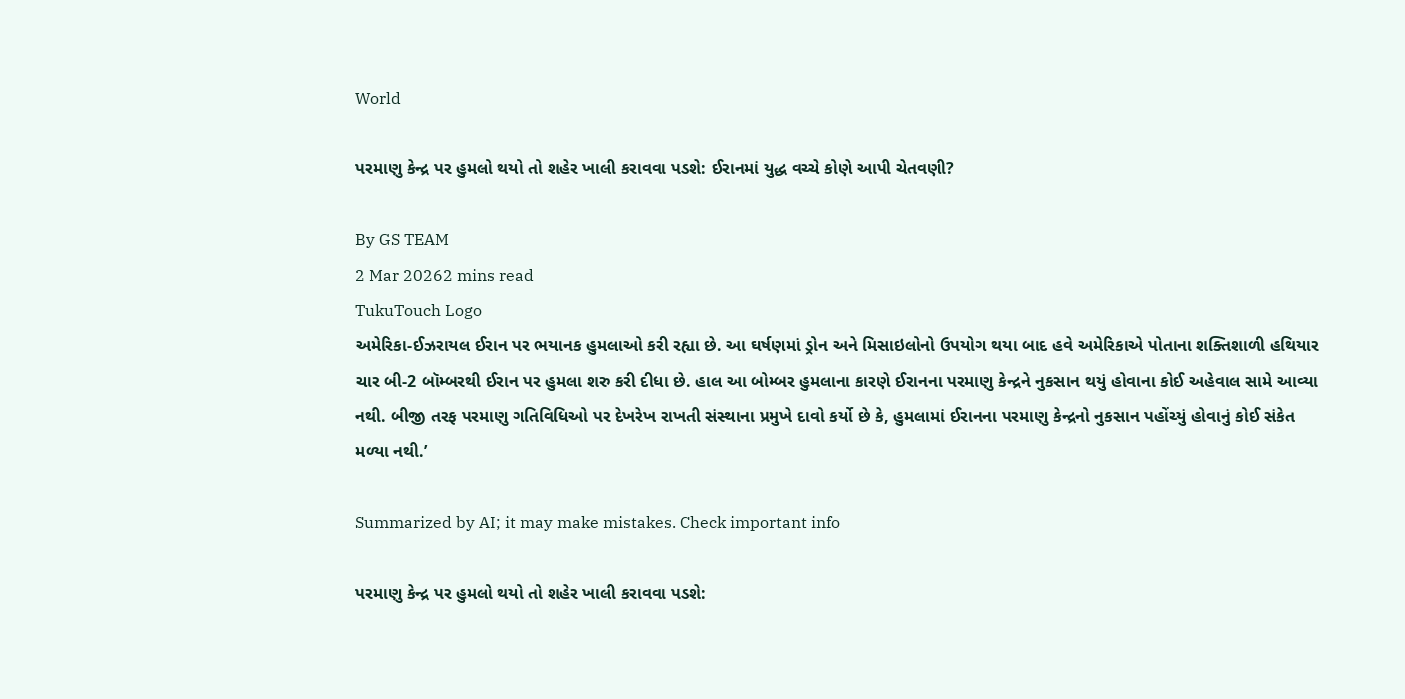World

પરમાણુ કેન્દ્ર પર હુમલો થયો તો શહેર ખાલી કરાવવા પડશે: ઈરાનમાં યુદ્ધ વચ્ચે કોણે આપી ચેતવણી?

By GS TEAM
2 Mar 20262 mins read
TukuTouch Logo
અમેરિકા-ઈઝરાયલ ઈરાન પર ભયાનક હુમલાઓ કરી રહ્યા છે. આ ઘર્ષણમાં ડ્રોન અને મિસાઇલોનો ઉપયોગ થયા બાદ હવે અમેરિકાએ પોતાના શક્તિશાળી હથિયાર ચાર બી-2 બૉમ્બરથી ઈરાન પર હુમલા શરુ કરી દીધા છે. હાલ આ બોમ્બર હુમલાના કારણે ઈરાનના પરમાણુ કેન્દ્રને નુકસાન થયું હોવાના કોઈ અહેવાલ સામે આવ્યા નથી. બીજી તરફ પરમાણુ ગતિવિધિઓ પર દેખરેખ રાખતી સંસ્થાના પ્રમુખે દાવો કર્યો છે કે, હુમલામાં ઈરાનના પરમાણુ કેન્દ્રનો નુકસાન પહોંચ્યું હોવાનું કોઈ સંકેત મળ્યા નથી.’

Summarized by AI; it may make mistakes. Check important info

પરમાણુ કેન્દ્ર પર હુમલો થયો તો શહેર ખાલી કરાવવા પડશે: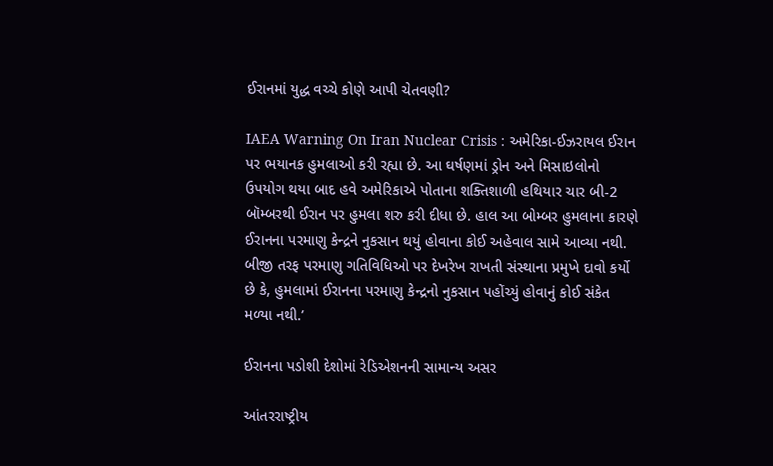ઈરાનમાં યુદ્ધ વચ્ચે કોણે આપી ચેતવણી?

IAEA Warning On Iran Nuclear Crisis : અમેરિકા-ઈઝરાયલ ઈરાન પર ભયાનક હુમલાઓ કરી રહ્યા છે. આ ઘર્ષણમાં ડ્રોન અને મિસાઇલોનો ઉપયોગ થયા બાદ હવે અમેરિકાએ પોતાના શક્તિશાળી હથિયાર ચાર બી-2 બૉમ્બરથી ઈરાન પર હુમલા શરુ કરી દીધા છે. હાલ આ બોમ્બર હુમલાના કારણે ઈરાનના પરમાણુ કેન્દ્રને નુકસાન થયું હોવાના કોઈ અહેવાલ સામે આવ્યા નથી. બીજી તરફ પરમાણુ ગતિવિધિઓ પર દેખરેખ રાખતી સંસ્થાના પ્રમુખે દાવો કર્યો છે કે, હુમલામાં ઈરાનના પરમાણુ કેન્દ્રનો નુકસાન પહોંચ્યું હોવાનું કોઈ સંકેત મળ્યા નથી.’

ઈરાનના પડોશી દેશોમાં રેડિએશનની સામાન્ય અસર

આંતરરાષ્ટ્રીય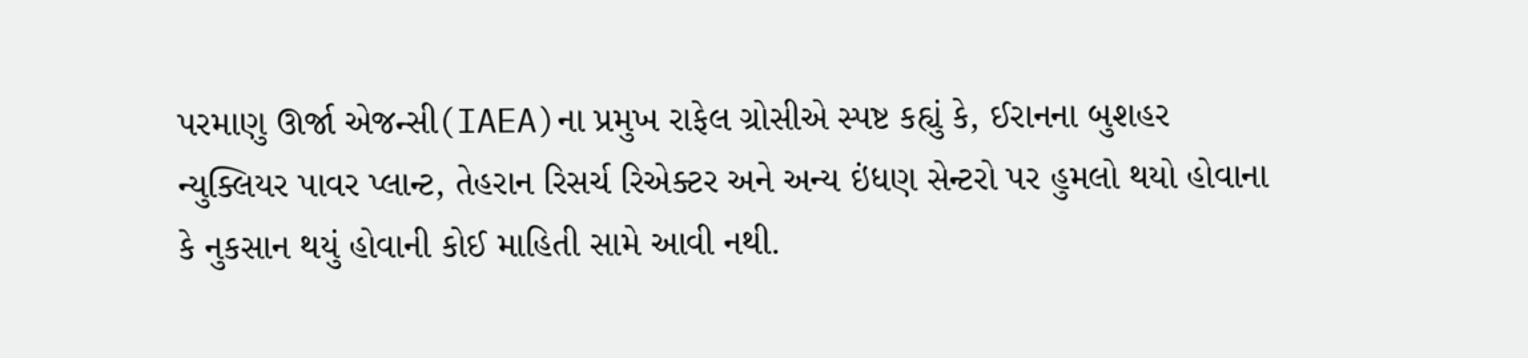પરમાણુ ઊર્જા એજન્સી(IAEA)ના પ્રમુખ રાફેલ ગ્રોસીએ સ્પષ્ટ કહ્યું કે, ઈરાનના બુશહર ન્યુક્લિયર પાવર પ્લાન્ટ, તેહરાન રિસર્ચ રિએક્ટર અને અન્ય ઇંધણ સેન્ટરો પર હુમલો થયો હોવાના કે નુકસાન થયું હોવાની કોઈ માહિતી સામે આવી નથી.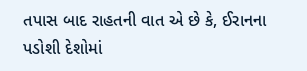તપાસ બાદ રાહતની વાત એ છે કે, ઈરાનના પડોશી દેશોમાં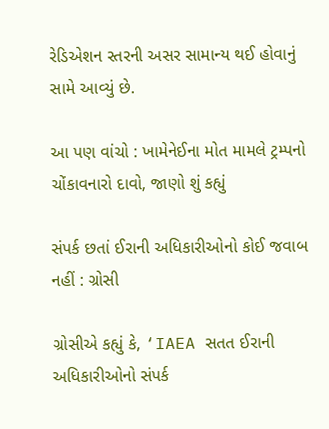રેડિએશન સ્તરની અસર સામાન્ય થઈ હોવાનું સામે આવ્યું છે.

આ પણ વાંચો : ખામેનેઈના મોત મામલે ટ્રમ્પનો ચોંકાવનારો દાવો, જાણો શું કહ્યું

સંપર્ક છતાં ઈરાની અધિકારીઓનો કોઈ જવાબ નહીં : ગ્રોસી

ગ્રોસીએ કહ્યું કે, ‘IAEA સતત ઈરાની અધિકારીઓનો સંપર્ક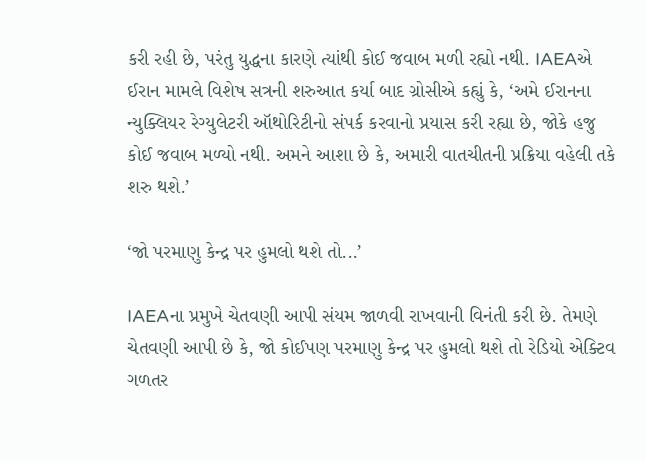કરી રહી છે, પરંતુ યુદ્ધના કારણે ત્યાંથી કોઈ જવાબ મળી રહ્યો નથી. IAEAએ ઈરાન મામલે વિશેષ સત્રની શરુઆત કર્યા બાદ ગ્રોસીએ કહ્યું કે, ‘અમે ઈરાનના ન્યુક્લિયર રેગ્યુલેટરી ઑથોરિટીનો સંપર્ક કરવાનો પ્રયાસ કરી રહ્યા છે, જોકે હજુ કોઈ જવાબ મળ્યો નથી. અમને આશા છે કે, અમારી વાતચીતની પ્રક્રિયા વહેલી તકે શરુ થશે.’

‘જો પરમાણુ કેન્દ્ર પર હુમલો થશે તો...’

IAEAના પ્રમુખે ચેતવણી આપી સંયમ જાળવી રાખવાની વિનંતી કરી છે. તેમણે ચેતવણી આપી છે કે, જો કોઈપણ પરમાણુ કેન્દ્ર પર હુમલો થશે તો રેડિયો એક્ટિવ ગળતર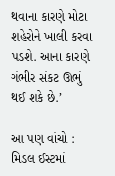થવાના કારણે મોટા શહેરોને ખાલી કરવા પડશે. આના કારણે ગંભીર સંકટ ઊભું થઈ શકે છે.’

આ પણ વાંચો : મિડલ ઈસ્ટમાં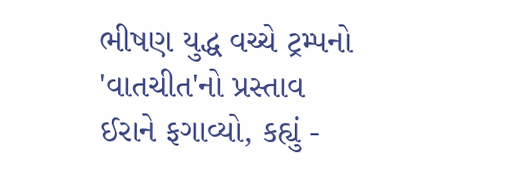ભીષણ યુદ્ધ વચ્ચે ટ્રમ્પનો 'વાતચીત'નો પ્રસ્તાવ ઈરાને ફગાવ્યો, કહ્યું -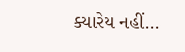ક્યારેય નહીં...